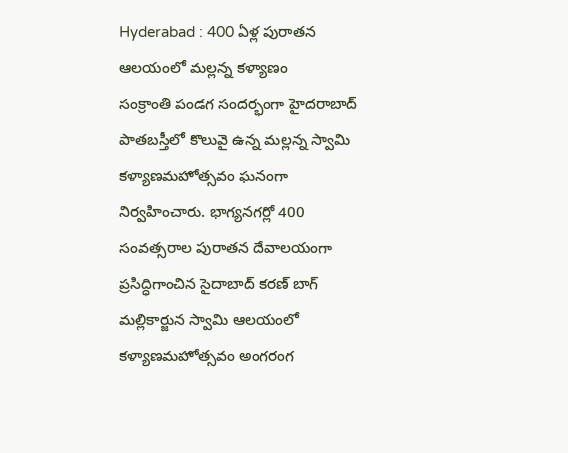Hyderabad : 400 ఏళ్ల పురాతన ఆలయంలో మల్లన్న కళ్యాణం
సంక్రాంతి పండగ సందర్భంగా హైదరాబాద్ పాతబస్తీలో కొలువై ఉన్న మల్లన్న స్వామి కళ్యాణమహోత్సవం ఘనంగా నిర్వహించారు. భాగ్యనగర్లో 400 సంవత్సరాల పురాతన దేవాలయంగా ప్రసిద్ధిగాంచిన సైదాబాద్ కరణ్ బాగ్ మల్లికార్జున స్వామి ఆలయంలో కళ్యాణమహోత్సవం అంగరంగ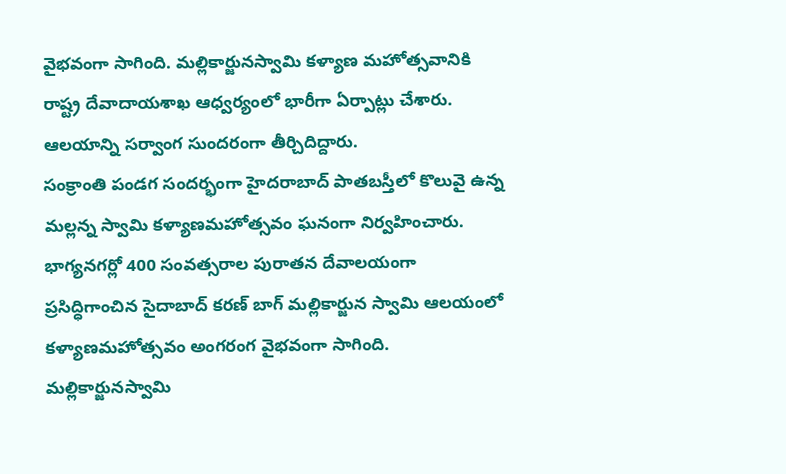వైభవంగా సాగింది. మల్లికార్జునస్వామి కళ్యాణ మహోత్సవానికి రాష్ట్ర దేవాదాయశాఖ ఆధ్వర్యంలో భారీగా ఏర్పాట్లు చేశారు. ఆలయాన్ని సర్వాంగ సుందరంగా తీర్చిదిద్దారు.
సంక్రాంతి పండగ సందర్భంగా హైదరాబాద్ పాతబస్తీలో కొలువై ఉన్న మల్లన్న స్వామి కళ్యాణమహోత్సవం ఘనంగా నిర్వహించారు. భాగ్యనగర్లో 400 సంవత్సరాల పురాతన దేవాలయంగా ప్రసిద్ధిగాంచిన సైదాబాద్ కరణ్ బాగ్ మల్లికార్జున స్వామి ఆలయంలో కళ్యాణమహోత్సవం అంగరంగ వైభవంగా సాగింది. మల్లికార్జునస్వామి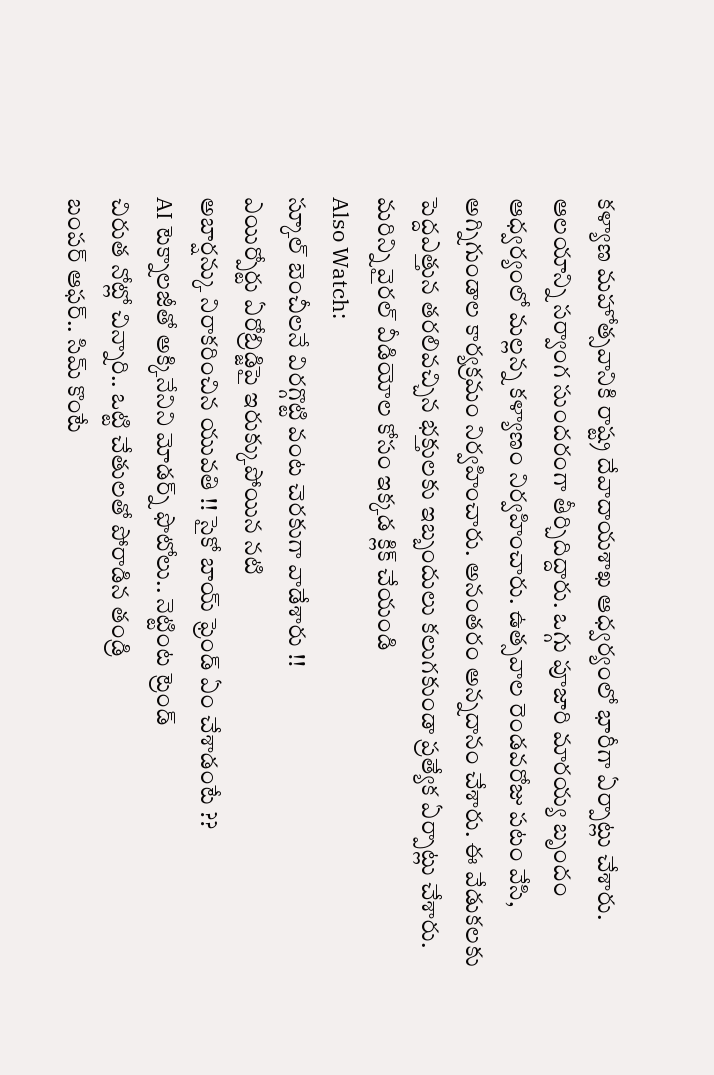కళ్యాణ మహోత్సవానికి రాష్ట్ర దేవాదాయశాఖ ఆధ్వర్యంలో భారీగా ఏర్పాట్లు చేశారు. ఆలయాన్ని సర్వాంగ సుందరంగా తీర్చిదిద్దారు. ఒగ్గు పూజారి మారయ్య బృందం ఆధ్వర్యంలో మల్లన్న కళ్యాణం నిర్వహించారు. ఉత్సవాల రెండవరోజు పటం వేసి, అగ్నిగుండాల కార్యక్రమం నిర్వహించారు. అనంతరం అన్నదానం చేశారు. ఈ వేడుకలకు పెద్దఎత్తున తరలివచ్చిన భక్తులకు ఇబ్బందులు కలుగకుండా ప్రత్యేక ఏర్పాట్లు చేశారు.
మరిన్ని వైరల్ వీడియోల కోసం ఇక్కడ క్లిక్ చేయండి
Also Watch:
స్కూల్ బెంచీలనే విరగ్గొట్టి వంట చెరకుగా వాడేశారు !!
ఎయిర్పోర్టు ఏరోబ్రిడ్జిపై ఇరుక్కుపోయిన నటి
అబార్షన్కు నిరాకరించిన యువతి !! సైకో బాయ్ ఫ్రెండ్ ఏం చేశాడంటే ??
AI టెక్నాలజీతో అక్కినేనిని మోడర్న్ ఫొటోలు.. నెట్టింట ట్రెండ్
చిరుత నోట్లో చిన్నారి.. ఒట్టి చేతులతో పోరాడిన తండ్రి
బంపర్ ఆఫర్.. సిమ్ కొంటే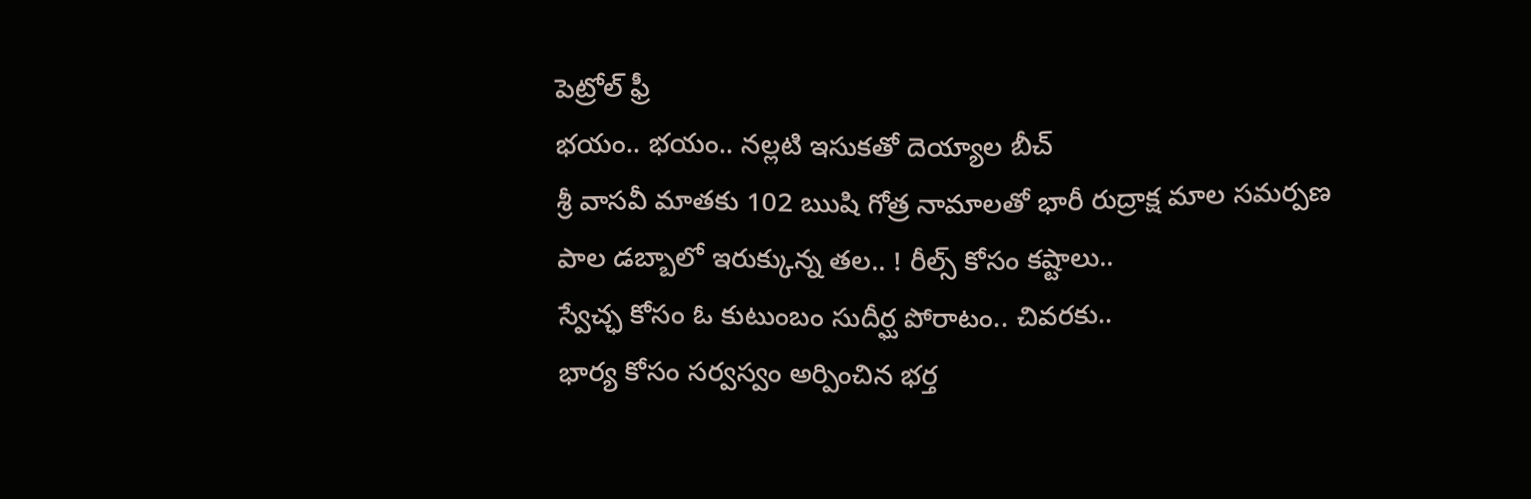పెట్రోల్ ఫ్రీ
భయం.. భయం.. నల్లటి ఇసుకతో దెయ్యాల బీచ్
శ్రీ వాసవీ మాతకు 102 ఋషి గోత్ర నామాలతో భారీ రుద్రాక్ష మాల సమర్పణ
పాల డబ్బాలో ఇరుక్కున్న తల.. ! రీల్స్ కోసం కష్టాలు..
స్వేచ్ఛ కోసం ఓ కుటుంబం సుదీర్ఘ పోరాటం.. చివరకు..
భార్య కోసం సర్వస్వం అర్పించిన భర్త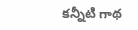కన్నీటి గాథ